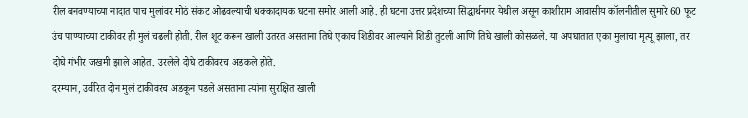रील बनवण्याच्या नादात पाच मुलांवर मोठं संकट ओढवल्याची धक्कादायक घटना समोर आली आहे. ही घटना उत्तर प्रदेशच्या सिद्धार्थनगर येथील असून काशीराम आवासीय कॉलनीतील सुमारे 60 फूट उंच पाण्याच्या टाकीवर ही मुलं चढली होती. रील शूट करून खाली उतरत असताना तिघे एकाच शिडीवर आल्याने शिडी तुटली आणि तिघे खाली कोसळले. या अपघातात एका मुलाचा मृत्यू झाला, तर दोघे गंभीर जखमी झाले आहेत. उरलेले दोघे टाकीवरच अडकले होते.
दरम्यान, उर्वरित दोन मुलं टाकीवरच अडकून पडले असताना त्यांना सुरक्षित खाली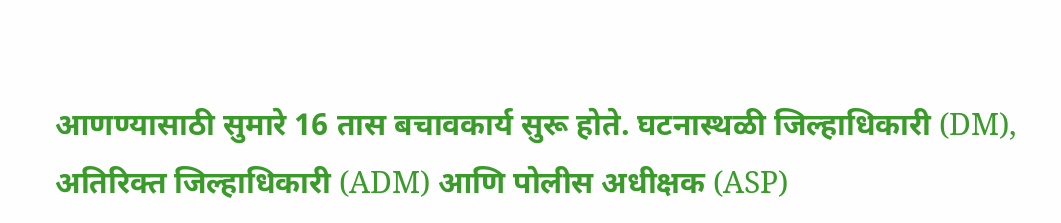आणण्यासाठी सुमारे 16 तास बचावकार्य सुरू होते. घटनास्थळी जिल्हाधिकारी (DM), अतिरिक्त जिल्हाधिकारी (ADM) आणि पोलीस अधीक्षक (ASP)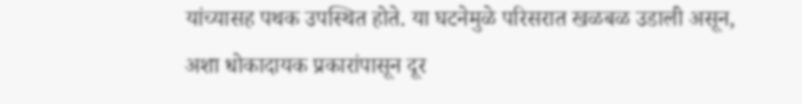यांच्यासह पथक उपस्थित होते. या घटनेमुळे परिसरात खळबळ उडाली असून, अशा धोकादायक प्रकारांपासून दूर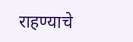राहण्याचे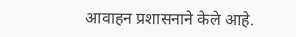आवाहन प्रशासनाने केले आहे.